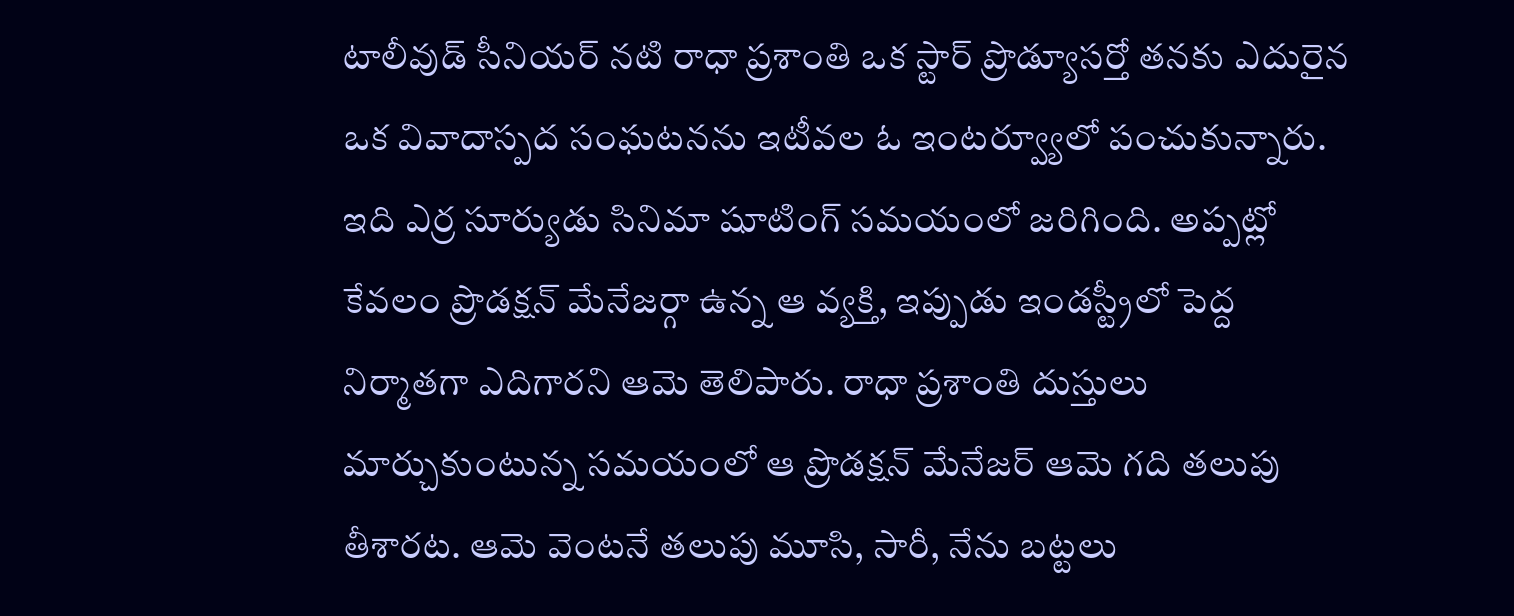టాలీవుడ్ సీనియర్ నటి రాధా ప్రశాంతి ఒక స్టార్ ప్రొడ్యూసర్తో తనకు ఎదురైన ఒక వివాదాస్పద సంఘటనను ఇటీవల ఓ ఇంటర్వ్యూలో పంచుకున్నారు. ఇది ఎర్ర సూర్యుడు సినిమా షూటింగ్ సమయంలో జరిగింది. అప్పట్లో కేవలం ప్రొడక్షన్ మేనేజర్గా ఉన్న ఆ వ్యక్తి, ఇప్పుడు ఇండస్ట్రీలో పెద్ద నిర్మాతగా ఎదిగారని ఆమె తెలిపారు. రాధా ప్రశాంతి దుస్తులు మార్చుకుంటున్న సమయంలో ఆ ప్రొడక్షన్ మేనేజర్ ఆమె గది తలుపు తీశారట. ఆమె వెంటనే తలుపు మూసి, సారీ, నేను బట్టలు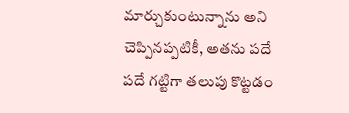మార్చుకుంటున్నాను అని చెప్పినప్పటికీ, అతను పదే పదే గట్టిగా తలుపు కొట్టడం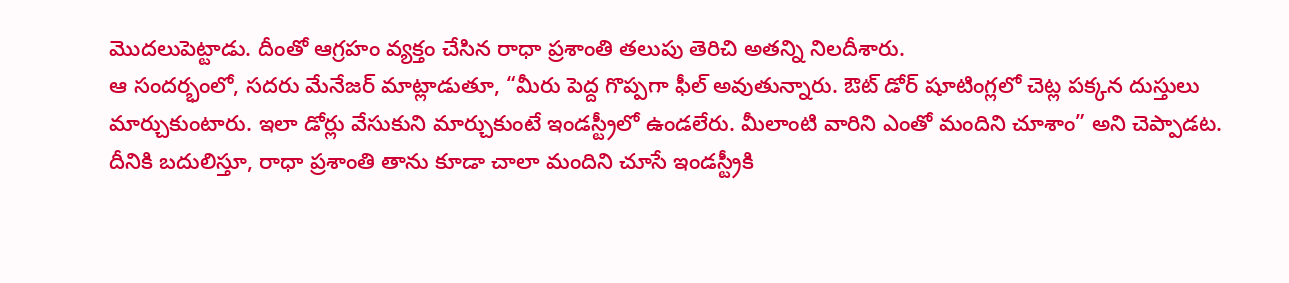మొదలుపెట్టాడు. దీంతో ఆగ్రహం వ్యక్తం చేసిన రాధా ప్రశాంతి తలుపు తెరిచి అతన్ని నిలదీశారు.
ఆ సందర్భంలో, సదరు మేనేజర్ మాట్లాడుతూ, “మీరు పెద్ద గొప్పగా ఫీల్ అవుతున్నారు. ఔట్ డోర్ షూటింగ్లలో చెట్ల పక్కన దుస్తులు మార్చుకుంటారు. ఇలా డోర్లు వేసుకుని మార్చుకుంటే ఇండస్ట్రీలో ఉండలేరు. మీలాంటి వారిని ఎంతో మందిని చూశాం” అని చెప్పాడట. దీనికి బదులిస్తూ, రాధా ప్రశాంతి తాను కూడా చాలా మందిని చూసే ఇండస్ట్రీకి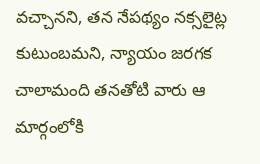వచ్చానని, తన నేపథ్యం నక్సలైట్ల కుటుంబమని, న్యాయం జరగక చాలామంది తనతోటి వారు ఆ మార్గంలోకి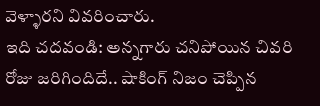వెళ్ళారని వివరించారు.
ఇది చదవండి: అన్నగారు చనిపోయిన చివరి రోజు జరిగిందిదే.. షాకింగ్ నిజం చెప్పిన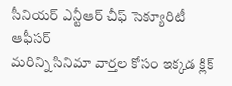సీనియర్ ఎన్టీఆర్ చీఫ్ సెక్యూరిటీ ఆఫీసర్
మరిన్ని సినిమా వార్తల కోసం ఇక్కడ క్లిక్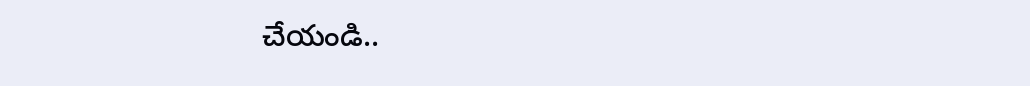చేయండి..